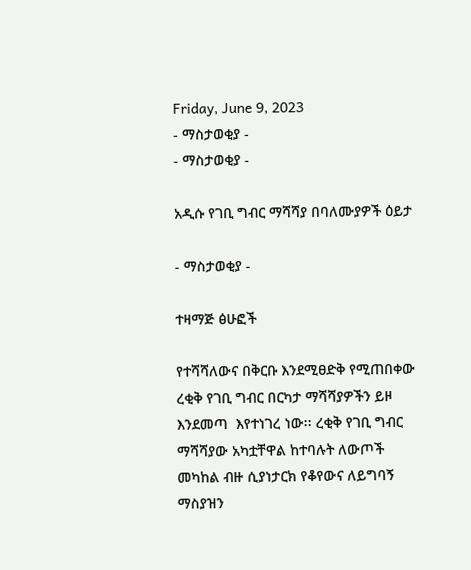Friday, June 9, 2023
- ማስታወቂያ -
- ማስታወቂያ -

አዲሱ የገቢ ግብር ማሻሻያ በባለሙያዎች ዕይታ

- ማስታወቂያ -

ተዛማጅ ፅሁፎች

የተሻሻለውና በቅርቡ እንደሚፀድቅ የሚጠበቀው ረቂቅ የገቢ ግብር በርካታ ማሻሻያዎችን ይዞ እንደመጣ  እየተነገረ ነው፡፡ ረቂቅ የገቢ ግብር ማሻሻያው አካቷቸዋል ከተባሉት ለውጦች መካከል ብዙ ሲያነታርክ የቆየውና ለይግባኝ ማስያዝን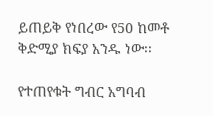ይጠይቅ የነበረው የ50 ከመቶ ቅድሚያ ክፍያ አንዱ ነው፡፡

የተጠየቁት ግብር አግባብ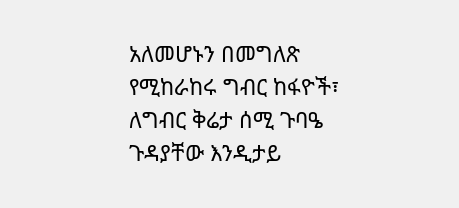አለመሆኑን በመግለጽ የሚከራከሩ ግብር ከፋዮች፣ ለግብር ቅሬታ ሰሚ ጉባዔ ጉዳያቸው እንዲታይ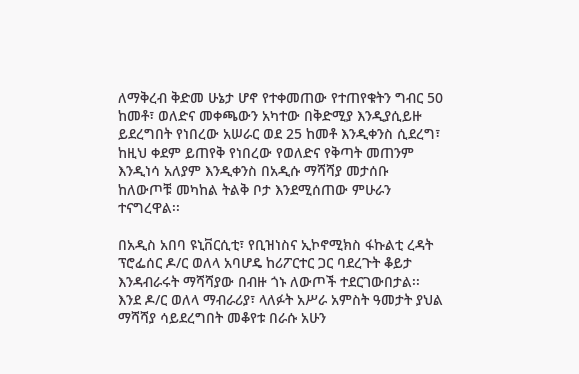ለማቅረብ ቅድመ ሁኔታ ሆኖ የተቀመጠው የተጠየቁትን ግብር 50 ከመቶ፣ ወለድና መቀጫውን አካተው በቅድሚያ እንዲያሲይዙ ይደረግበት የነበረው አሠራር ወደ 25 ከመቶ እንዲቀንስ ሲደረግ፣ ከዚህ ቀደም ይጠየቅ የነበረው የወለድና የቅጣት መጠንም እንዲነሳ አለያም እንዲቀንስ በአዲሱ ማሻሻያ መታሰቡ ከለውጦቹ መካከል ትልቅ ቦታ እንደሚሰጠው ምሁራን ተናግረዋል፡፡

በአዲስ አበባ ዩኒቨርሲቲ፣ የቢዝነስና ኢኮኖሚክስ ፋኩልቲ ረዳት ፕሮፌሰር ዶ/ር ወለላ አባሆዴ ከሪፖርተር ጋር ባደረጉት ቆይታ እንዳብራሩት ማሻሻያው በብዙ ጎኑ ለውጦች ተደርገውበታል፡፡ እንደ ዶ/ር ወለላ ማብራሪያ፣ ላለፉት አሥራ አምስት ዓመታት ያህል ማሻሻያ ሳይደረግበት መቆየቱ በራሱ አሁን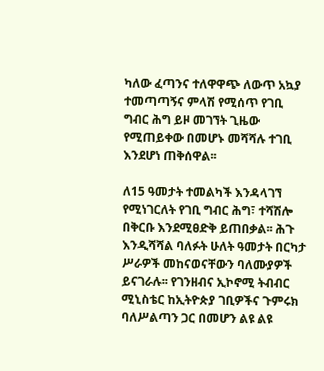ካለው ፈጣንና ተለዋዋጭ ለውጥ አኳያ ተመጣጣኝና ምላሽ የሚሰጥ የገቢ ግብር ሕግ ይዞ መገኘት ጊዜው የሚጠይቀው በመሆኑ መሻሻሉ ተገቢ እንደሆነ ጠቅሰዋል፡፡

ለ15 ዓመታት ተመልካች እንዳላገኘ የሚነገርለት የገቢ ግብር ሕግ፣ ተሻሽሎ በቅርቡ እንደሚፀድቅ ይጠበቃል፡፡ ሕጉ እንዲሻሻል ባለፉት ሁለት ዓመታት በርካታ ሥራዎች መከናወናቸውን ባለሙያዎች ይናገራሉ፡፡ የገንዘብና ኢኮኖሚ ትብብር ሚኒስቴር ከኢትዮጵያ ገቢዎችና ጉምሩክ ባለሥልጣን ጋር በመሆን ልዩ ልዩ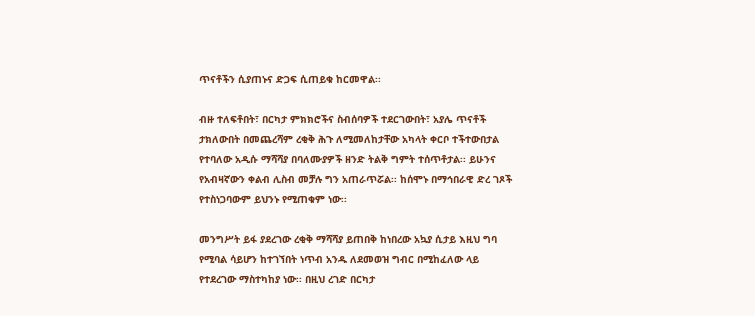ጥናቶችን ሲያጠኑና ድጋፍ ሲጠይቁ ከርመዋል፡፡

ብዙ ተለፍቶበት፣ በርካታ ምክክሮችና ስብሰባዎች ተደርገውበት፣ አያሌ ጥናቶች ታክለውበት በመጨረሻም ረቂቅ ሕጉ ለሚመለከታቸው አካላት ቀርቦ ተችተውበታል የተባለው አዲሱ ማሻሻያ በባለሙያዎች ዘንድ ትልቅ ግምት ተሰጥቶታል፡፡ ይሁንና የአብዛኛውን ቀልብ ሊስብ መቻሉ ግን አጠራጥሯል፡፡ ከሰሞኑ በማኅበራዊ ድረ ገጾች የተስነጋባውም ይህንኑ የሚጠቁም ነው፡፡

መንግሥት ይፋ ያደረገው ረቂቅ ማሻሻያ ይጠበቅ ከነበረው አኳያ ሲታይ እዚህ ግባ የሚባል ሳይሆን ከተገኘበት ነጥብ አንዱ ለደመወዝ ግብር በሚከፈለው ላይ የተደረገው ማስተካከያ ነው፡፡ በዚህ ረገድ በርካታ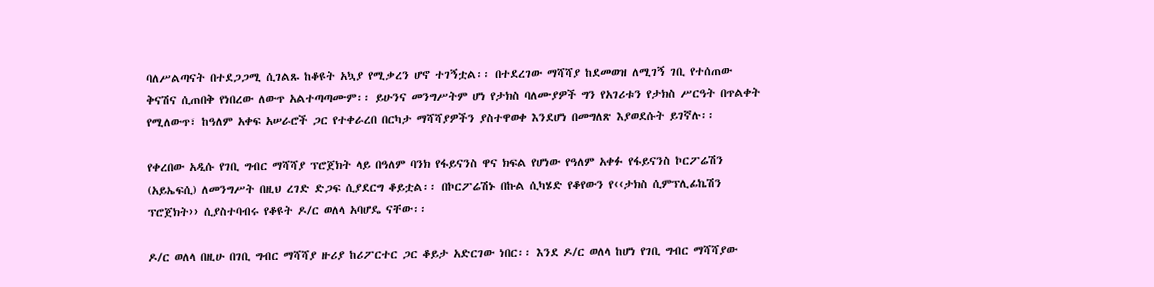ባለሥልጣናት በተደጋጋሚ ሲገልጹ ከቆዩት አኳያ የሚቃረን ሆኖ ተገኝቷል፡፡ በተደረገው ማሻሻያ ከደመወዝ ለሚገኝ ገቢ የተሰጠው ቅናሽና ሲጠበቅ የነበረው ለውጥ አልተጣጣሙም፡፡ ይሁንና መንግሥትም ሆነ የታክስ ባለሙያዎች ግን የአገሪቱን የታክስ ሥርዓት በጥልቀት የሚለውጥ፣ ከዓለም አቀፍ አሠራሮች ጋር የተቀራረበ በርካታ ማሻሻያዎችን ያስተዋወቀ እንደሆነ በመግለጽ እያወደሱት ይገኛሉ፡፡

የቀረበው አዲሱ የገቢ ግብር ማሻሻያ ፕሮጀክት ላይ በዓለም ባንክ የፋይናንስ ዋና ክፍል የሆነው የዓለም አቀፉ የፋይናንስ ኮርፖሬሽን (አይኤፍሲ) ለመንግሥት በዚህ ረገድ ድጋፍ ሲያደርግ ቆይቷል፡፡ በኮርፖሬሽኑ በኩል ሲካሄድ የቆየውን የ‹‹ታክስ ሲምፕሊፊኬሽን ፕሮጀክት›› ሲያስተባብሩ የቆዩት ዶ/ር ወለላ አባሆዴ ናቸው፡፡

ዶ/ር ወለላ በዚሁ በገቢ ግብር ማሻሻያ ዙሪያ ከሪፖርተር ጋር ቆይታ አድርገው ነበር፡፡ እንደ ዶ/ር ወለላ ከሆነ የገቢ ግብር ማሻሻያው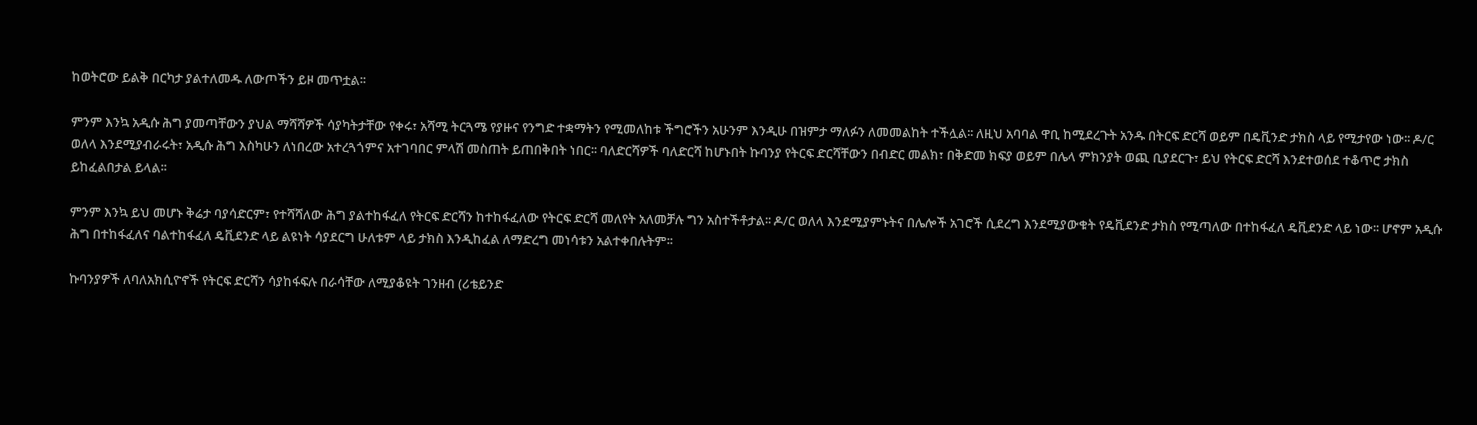ከወትሮው ይልቅ በርካታ ያልተለመዱ ለውጦችን ይዞ መጥቷል፡፡

ምንም እንኳ አዲሱ ሕግ ያመጣቸውን ያህል ማሻሻዎች ሳያካትታቸው የቀሩ፣ አሻሚ ትርጓሜ የያዙና የንግድ ተቋማትን የሚመለከቱ ችግሮችን አሁንም እንዲሁ በዝምታ ማለፉን ለመመልከት ተችሏል፡፡ ለዚህ አባባል ዋቢ ከሚደረጉት አንዱ በትርፍ ድርሻ ወይም በዴቪንድ ታክስ ላይ የሚታየው ነው፡፡ ዶ/ር ወለላ እንደሚያብራሩት፣ አዲሱ ሕግ እስካሁን ለነበረው አተረጓጎምና አተገባበር ምላሽ መስጠት ይጠበቅበት ነበር፡፡ ባለድርሻዎች ባለድርሻ ከሆኑበት ኩባንያ የትርፍ ድርሻቸውን በብድር መልክ፣ በቅድመ ክፍያ ወይም በሌላ ምክንያት ወጪ ቢያደርጉ፣ ይህ የትርፍ ድርሻ እንደተወሰደ ተቆጥሮ ታክስ ይከፈልበታል ይላል፡፡

ምንም እንኳ ይህ መሆኑ ቅሬታ ባያሳድርም፣ የተሻሻለው ሕግ ያልተከፋፈለ የትርፍ ድርሻን ከተከፋፈለው የትርፍ ድርሻ መለየት አለመቻሉ ግን አስተችቶታል፡፡ ዶ/ር ወለላ እንደሚያምኑትና በሌሎች አገሮች ሲደረግ እንደሚያውቁት የዴቪደንድ ታክስ የሚጣለው በተከፋፈለ ዴቪደንድ ላይ ነው፡፡ ሆኖም አዲሱ ሕግ በተከፋፈለና ባልተከፋፈለ ዴቪደንድ ላይ ልዩነት ሳያደርግ ሁለቱም ላይ ታክስ እንዲከፈል ለማድረግ መነሳቱን አልተቀበሉትም፡፡

ኩባንያዎች ለባለአክሲዮኖች የትርፍ ድርሻን ሳያከፋፍሉ በራሳቸው ለሚያቆዩት ገንዘብ (ሪቴይንድ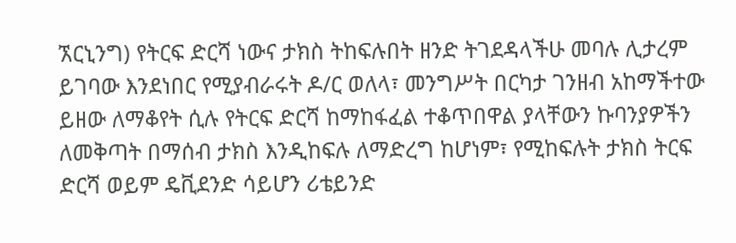ኧርኒንግ) የትርፍ ድርሻ ነውና ታክስ ትከፍሉበት ዘንድ ትገደዳላችሁ መባሉ ሊታረም ይገባው እንደነበር የሚያብራሩት ዶ/ር ወለላ፣ መንግሥት በርካታ ገንዘብ አከማችተው ይዘው ለማቆየት ሲሉ የትርፍ ድርሻ ከማከፋፈል ተቆጥበዋል ያላቸውን ኩባንያዎችን ለመቅጣት በማሰብ ታክስ እንዲከፍሉ ለማድረግ ከሆነም፣ የሚከፍሉት ታክስ ትርፍ ድርሻ ወይም ዴቪደንድ ሳይሆን ሪቴይንድ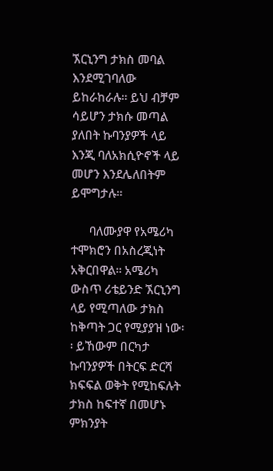ኧርኒንግ ታክስ መባል እንደሚገባለው ይከራከራሉ፡፡ ይህ ብቻም ሳይሆን ታክሱ መጣል ያለበት ኩባንያዎች ላይ እንጂ ባለአክሲዮኖች ላይ መሆን እንደሌለበትም ይሞግታሉ፡፡

      ባለሙያዋ የአሜሪካ ተሞክሮን በአስረጂነት አቅርበዋል፡፡ አሜሪካ ውስጥ ሪቴይንድ ኧርኒንግ ላይ የሚጣለው ታክስ ከቅጣት ጋር የሚያያዝ ነው፡፡ ይኸውም በርካታ ኩባንያዎች በትርፍ ድርሻ ክፍፍል ወቅት የሚከፍሉት ታክስ ከፍተኛ በመሆኑ ምክንያት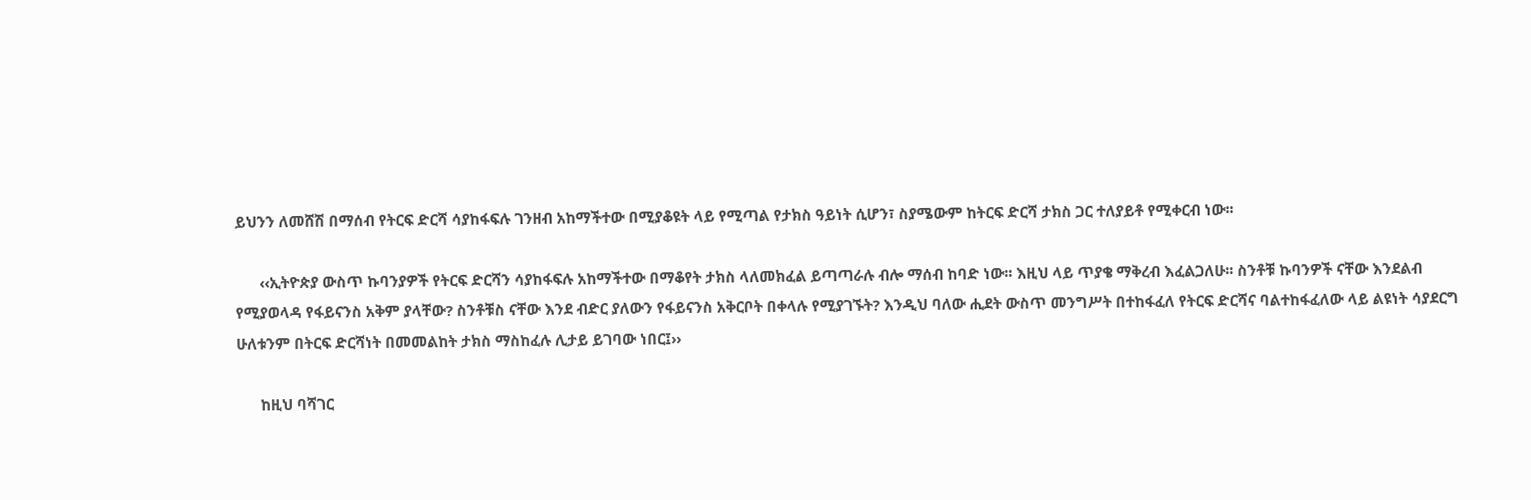ይህንን ለመሸሽ በማሰብ የትርፍ ድርሻ ሳያከፋፍሉ ገንዘብ አከማችተው በሚያቆዩት ላይ የሚጣል የታክስ ዓይነት ሲሆን፣ ስያሜውም ከትርፍ ድርሻ ታክስ ጋር ተለያይቶ የሚቀርብ ነው፡፡

      ‹‹ኢትዮጵያ ውስጥ ኩባንያዎች የትርፍ ድርሻን ሳያከፋፍሉ አከማችተው በማቆየት ታክስ ላለመክፈል ይጣጣራሉ ብሎ ማሰብ ከባድ ነው፡፡ እዚህ ላይ ጥያቄ ማቅረብ እፈልጋለሁ፡፡ ስንቶቹ ኩባንዎች ናቸው እንደልብ የሚያወላዳ የፋይናንስ አቅም ያላቸው? ስንቶቹስ ናቸው እንደ ብድር ያለውን የፋይናንስ አቅርቦት በቀላሉ የሚያገኙት? እንዲህ ባለው ሒደት ውስጥ መንግሥት በተከፋፈለ የትርፍ ድርሻና ባልተከፋፈለው ላይ ልዩነት ሳያደርግ ሁለቱንም በትርፍ ድርሻነት በመመልከት ታክስ ማስከፈሉ ሊታይ ይገባው ነበር፤››

      ከዚህ ባሻገር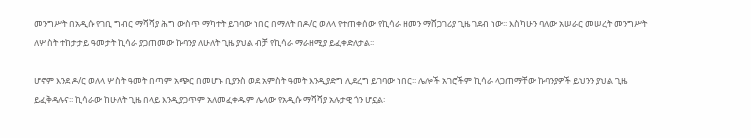መንግሥት በአዲሱ የገቢ ግብር ማሻሻያ ሕግ ውስጥ ማካተት ይገባው ነበር በማለት በዶ/ር ወለላ የተጠቀሰው የኪሳራ ዘመን ማሸጋገሪያ ጊዜ ገደብ ነው፡፡ እስካሁን ባለው አሠራር መሠረት መንግሥት ለሦስት ተከታታይ ዓመታት ኪሳራ ያጋጠመው ኩባንያ ለሁለት ጊዜ ያህል ብቻ የኪሳራ ማራዘሚያ ይፈቀድለታል፡፡

ሆኖም እንደ ዶ/ር ወለላ ሦስት ዓመት በጣም አጭር በመሆኑ ቢያንስ ወደ አምስት ዓመት እንዲያድግ ሊደረግ ይገባው ነበር፡፡ ሌሎች አገሮችም ኪሳራ ላጋጠማቸው ኩባንያዎች ይህንን ያህል ጊዜ ይፈቅዳሉና፡፡ ኪሳራው ከሁለት ጊዜ በላይ እንዲያጋጥም አለመፈቀዱም ሌላው የአዲሱ ማሻሻያ አሉታዊ ጎን ሆኗል፡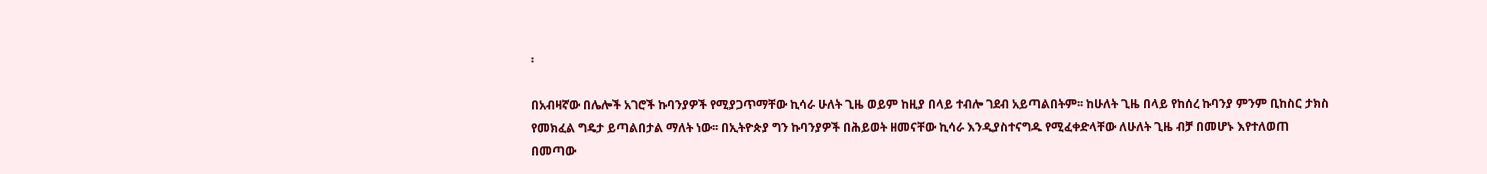፡

በአብዛኛው በሌሎች አገሮች ኩባንያዎች የሚያጋጥማቸው ኪሳራ ሁለት ጊዜ ወይም ከዚያ በላይ ተብሎ ገደብ አይጣልበትም፡፡ ከሁለት ጊዜ በላይ የከሰረ ኩባንያ ምንም ቢከስር ታክስ የመክፈል ግዴታ ይጣልበታል ማለት ነው፡፡ በኢትዮጵያ ግን ኩባንያዎች በሕይወት ዘመናቸው ኪሳራ እንዲያስተናግዱ የሚፈቀድላቸው ለሁለት ጊዜ ብቻ በመሆኑ እየተለወጠ በመጣው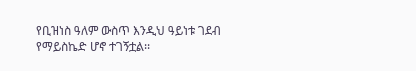የቢዝነስ ዓለም ውስጥ እንዲህ ዓይነቱ ገደብ የማይስኬድ ሆኖ ተገኝቷል፡፡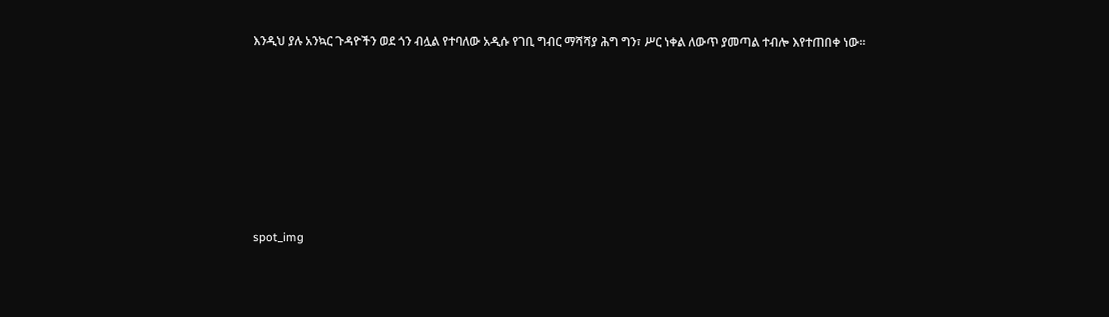እንዲህ ያሉ አንኳር ጉዳዮችን ወደ ጎን ብሏል የተባለው አዲሱ የገቢ ግብር ማሻሻያ ሕግ ግን፣ ሥር ነቀል ለውጥ ያመጣል ተብሎ እየተጠበቀ ነው፡፡







spot_img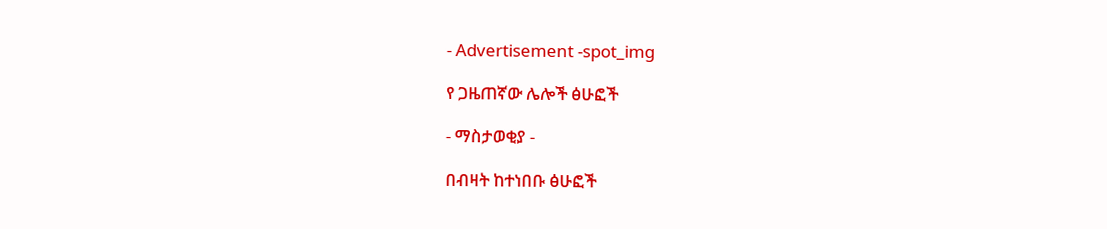- Advertisement -spot_img

የ ጋዜጠኛው ሌሎች ፅሁፎች

- ማስታወቂያ -

በብዛት ከተነበቡ ፅሁፎች